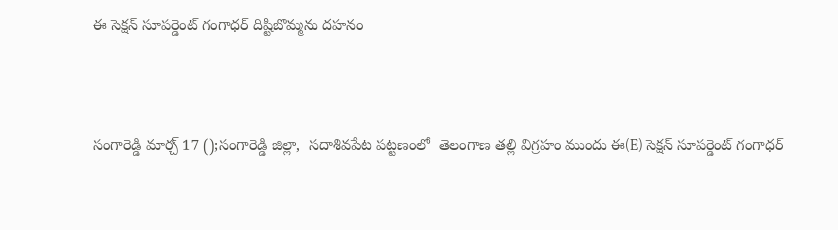ఈ సెక్షన్ సూపర్డెంట్ గంగాధర్ దిష్టిబొమ్మను దహనం




సంగారెడ్డి మార్చ్ 17 ();సంగారెడ్డి జిల్లా,  సదాశివపేట పట్టణంలో  తెలంగాణ తల్లి విగ్రహం ముందు ఈ(E) సెక్షన్ సూపర్డెంట్ గంగాధర్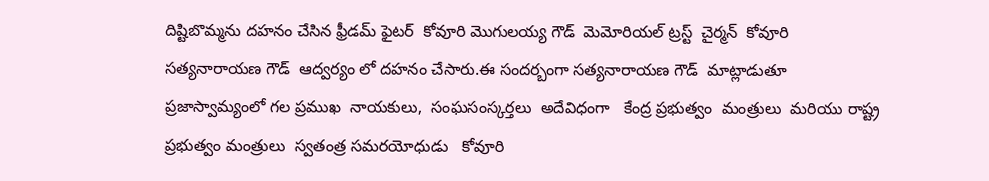దిష్టిబొమ్మను దహనం చేసిన ఫ్రీడమ్ ఫైటర్  కోవూరి మొగులయ్య గౌడ్  మెమోరియల్ ట్రస్ట్  చైర్మన్  కోవూరి  సత్యనారాయణ గౌడ్  ఆద్వర్యం లో దహనం చేసారు.ఈ సందర్బంగా సత్యనారాయణ గౌడ్  మాట్లాడుతూ  ప్రజాస్వామ్యంలో గల ప్రముఖ  నాయకులు,  సంఘసంస్కర్తలు  అదేవిధంగా   కేంద్ర ప్రభుత్వం  మంత్రులు  మరియు రాష్ట్ర ప్రభుత్వం మంత్రులు  స్వతంత్ర సమరయోధుడు   కోవూరి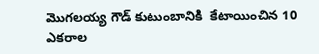మొగలయ్య గౌడ్ కుటుంబానికి  కేటాయించిన 10  ఎకరాల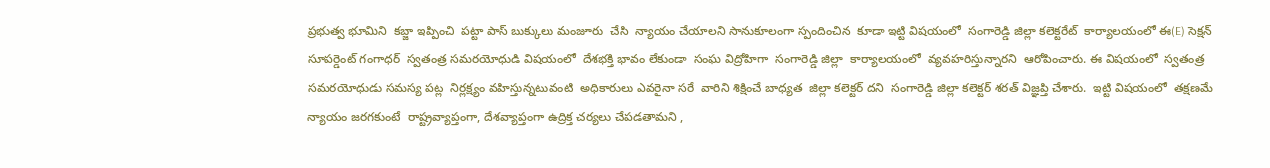ప్రభుత్వ భూమిని  కబ్జా ఇప్పించి  పట్టా పాస్ బుక్కులు మంజూరు  చేసి  న్యాయం చేయాలని సానుకూలంగా స్పందించిన  కూడా ఇట్టి విషయంలో  సంగారెడ్డి జిల్లా కలెక్టరేట్  కార్యాలయంలో ఈ(E) సెక్షన్ సూపర్డెంట్ గంగాధర్  స్వతంత్ర సమరయోధుడి విషయంలో  దేశభక్తి భావం లేకుండా  సంఘ విద్రోహిగా  సంగారెడ్డి జిల్లా  కార్యాలయంలో  వ్యవహరిస్తున్నారని  ఆరోపించారు. ఈ విషయంలో  స్వతంత్ర సమరయోధుడు సమస్య పట్ల  నిర్లక్ష్యం వహిస్తున్నటువంటి  అధికారులు ఎవరైనా సరే  వారిని శిక్షించే బాధ్యత  జిల్లా కలెక్టర్ దని  సంగారెడ్డి జిల్లా కలెక్టర్ శరత్ విజ్ఞప్తి చేశారు.  ఇట్టి విషయంలో  తక్షణమే న్యాయం జరగకుంటే  రాష్ట్రవ్యాప్తంగా, దేశవ్యాప్తంగా ఉద్రిక్త చర్యలు చేపడతామని ,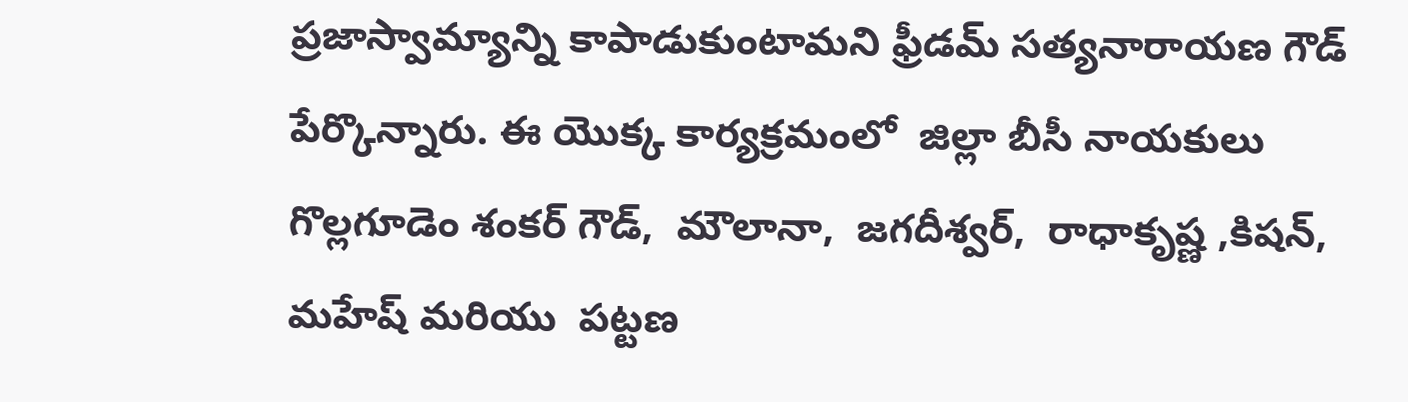ప్రజాస్వామ్యాన్ని కాపాడుకుంటామని ఫ్రీడమ్ సత్యనారాయణ గౌడ్  పేర్కొన్నారు. ఈ యొక్క కార్యక్రమంలో  జిల్లా బీసీ నాయకులు గొల్లగూడెం శంకర్ గౌడ్,  మౌలానా,  జగదీశ్వర్,  రాధాకృష్ణ ,కిషన్,    మహేష్ మరియు  పట్టణ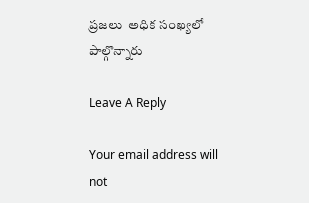ప్రజలు  అధిక సంఖ్యలో పాల్గొన్నారు

Leave A Reply

Your email address will not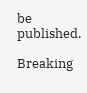be published.

Breaking